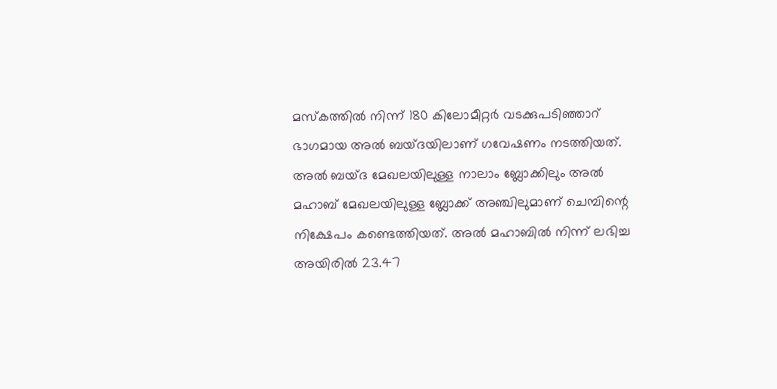മസ്‌കത്തില്‍ നിന്ന് 180 കിലോമീറ്റര്‍ വടക്കുപടിഞ്ഞാറ് ഭാഗമായ അല്‍ ബയ്ദയിലാണ് ഗവേഷണം നടത്തിയത്. അല്‍ ബയ്ദ മേഖലയിലുള്ള നാലാം ബ്ലോക്കിലും അല്‍ മഹാബ് മേഖലയിലുള്ള ബ്ലോക്ക് അഞ്ചിലുമാണ് ചെമ്പിന്റെ നിക്ഷേപം കണ്ടെത്തിയത്. അല്‍ മഹാബില്‍ നിന്ന് ലഭിച്ച അയിരില്‍ 23.47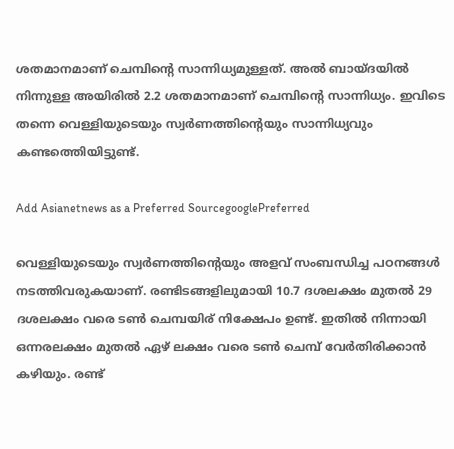ശതമാനമാണ് ചെമ്പിന്റെ സാന്നിധ്യമുള്ളത്. അല്‍ ബായ്ദയില്‍ നിന്നുള്ള അയിരില്‍ 2.2 ശതമാനമാണ് ചെമ്പിന്റെ സാന്നിധ്യം. ഇവിടെ തന്നെ വെള്ളിയുടെയും സ്വര്‍ണത്തിന്റെയും സാന്നിധ്യവും കണ്ടത്തെിയിട്ടുണ്ട്.

Add Asianetnews as a Preferred SourcegooglePreferred

വെള്ളിയുടെയും സ്വര്‍ണത്തിന്റെയും അളവ് സംബന്ധിച്ച പഠനങ്ങള്‍ നടത്തിവരുകയാണ്. രണ്ടിടങ്ങളിലുമായി 10.7 ദശലക്ഷം മുതല്‍ 29 ദശലക്ഷം വരെ ടണ്‍ ചെമ്പയിര് നിക്ഷേപം ഉണ്ട്. ഇതില്‍ നിന്നായി ഒന്നരലക്ഷം മുതല്‍ ഏഴ് ലക്ഷം വരെ ടണ്‍ ചെമ്പ് വേര്‍തിരിക്കാന്‍ കഴിയും. രണ്ട്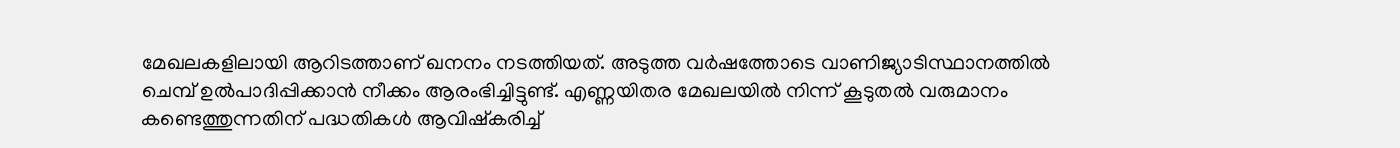മേഖലകളിലായി ആറിടത്താണ് ഖനനം നടത്തിയത്. അടുത്ത വര്‍ഷത്തോടെ വാണിജ്യാടിസ്ഥാനത്തില്‍ ചെമ്പ് ഉല്‍പാദിപ്പിക്കാന്‍ നീക്കം ആരംഭിച്ചിട്ടുണ്ട്. എണ്ണയിതര മേഖലയില്‍ നിന്ന് കൂടുതല്‍ വരുമാനം കണ്ടെത്തുന്നതിന് പദ്ധതികള്‍ ആവിഷ്‌കരിച്ച്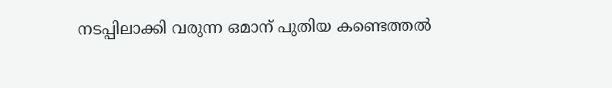നടപ്പിലാക്കി വരുന്ന ഒമാന് പുതിയ കണ്ടെത്തല്‍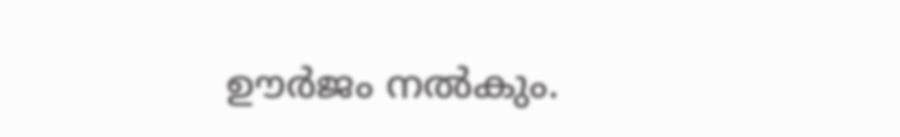ഊര്‍ജം നല്‍കും.